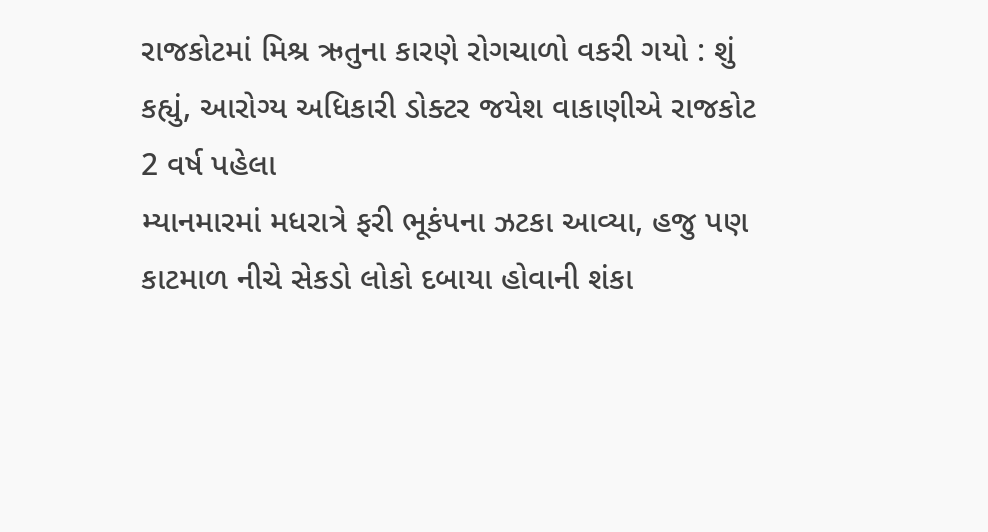રાજકોટમાં મિશ્ર ઋતુના કારણે રોગચાળો વકરી ગયો : શું કહ્યું, આરોગ્ય અધિકારી ડોક્ટર જયેશ વાકાણીએ રાજકોટ 2 વર્ષ પહેલા
મ્યાનમારમાં મધરાત્રે ફરી ભૂકંપના ઝટકા આવ્યા, હજુ પણ કાટમાળ નીચે સેકડો લોકો દબાયા હોવાની શંકા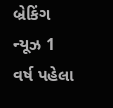બ્રેકિંગ ન્યૂઝ 1 વર્ષ પહેલા